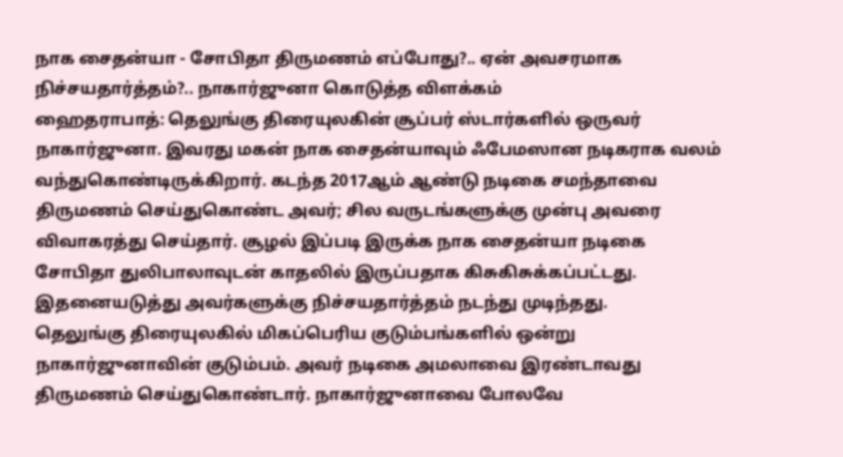நாக சைதன்யா - சோபிதா திருமணம் எப்போது?.. ஏன் அவசரமாக நிச்சயதார்த்தம்?.. நாகார்ஜுனா கொடுத்த விளக்கம்
ஹைதராபாத்: தெலுங்கு திரையுலகின் சூப்பர் ஸ்டார்களில் ஒருவர் நாகார்ஜுனா. இவரது மகன் நாக சைதன்யாவும் ஃபேமஸான நடிகராக வலம் வந்துகொண்டிருக்கிறார். கடந்த 2017ஆம் ஆண்டு நடிகை சமந்தாவை திருமணம் செய்துகொண்ட அவர்; சில வருடங்களுக்கு முன்பு அவரை விவாகரத்து செய்தார். சூழல் இப்படி இருக்க நாக சைதன்யா நடிகை சோபிதா துலிபாலாவுடன் காதலில் இருப்பதாக கிசுகிசுக்கப்பட்டது. இதனையடுத்து அவர்களுக்கு நிச்சயதார்த்தம் நடந்து முடிந்தது.
தெலுங்கு திரையுலகில் மிகப்பெரிய குடும்பங்களில் ஒன்று நாகார்ஜுனாவின் குடும்பம். அவர் நடிகை அமலாவை இரண்டாவது திருமணம் செய்துகொண்டார். நாகார்ஜுனாவை போலவே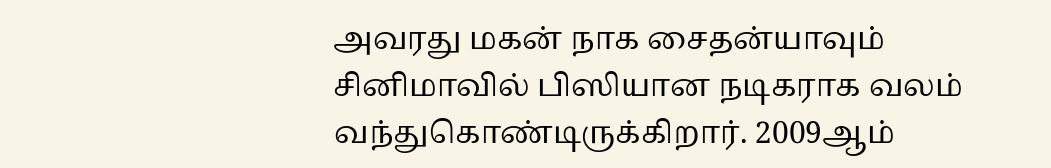அவரது மகன் நாக சைதன்யாவும் சினிமாவில் பிஸியான நடிகராக வலம் வந்துகொண்டிருக்கிறார். 2009ஆம்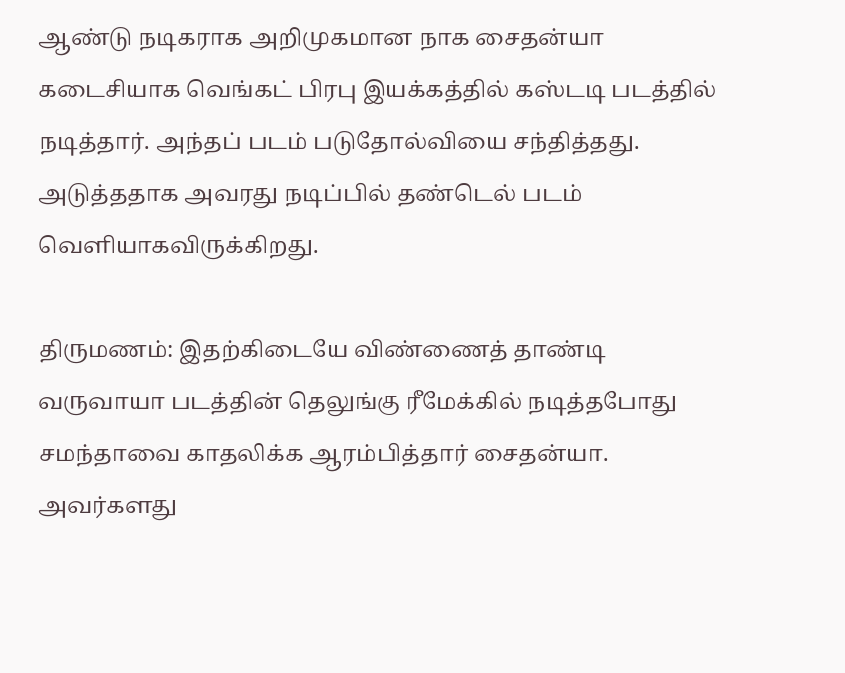ஆண்டு நடிகராக அறிமுகமான நாக சைதன்யா கடைசியாக வெங்கட் பிரபு இயக்கத்தில் கஸ்டடி படத்தில் நடித்தார். அந்தப் படம் படுதோல்வியை சந்தித்தது. அடுத்ததாக அவரது நடிப்பில் தண்டெல் படம் வெளியாகவிருக்கிறது.

திருமணம்: இதற்கிடையே விண்ணைத் தாண்டி வருவாயா படத்தின் தெலுங்கு ரீமேக்கில் நடித்தபோது சமந்தாவை காதலிக்க ஆரம்பித்தார் சைதன்யா. அவர்களது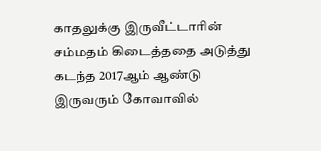காதலுக்கு இருவீட்டாரின் சம்மதம் கிடைத்ததை அடுத்து கடந்த 2017ஆம் ஆண்டு இருவரும் கோவாவில்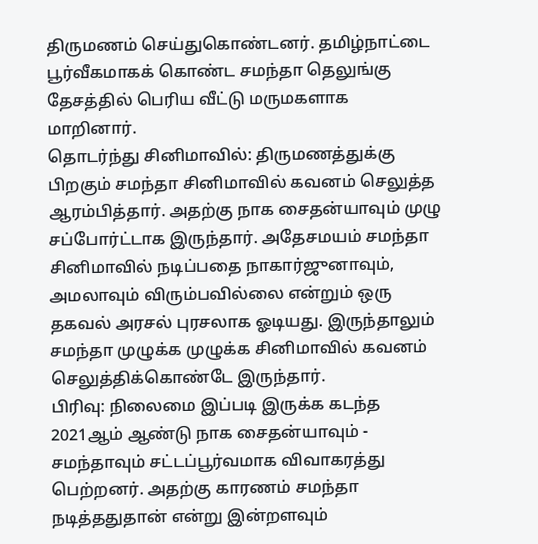திருமணம் செய்துகொண்டனர். தமிழ்நாட்டை பூர்வீகமாகக் கொண்ட சமந்தா தெலுங்கு தேசத்தில் பெரிய வீட்டு மருமகளாக மாறினார்.
தொடர்ந்து சினிமாவில்: திருமணத்துக்கு பிறகும் சமந்தா சினிமாவில் கவனம் செலுத்த ஆரம்பித்தார். அதற்கு நாக சைதன்யாவும் முழு சப்போர்ட்டாக இருந்தார். அதேசமயம் சமந்தா சினிமாவில் நடிப்பதை நாகார்ஜுனாவும், அமலாவும் விரும்பவில்லை என்றும் ஒரு தகவல் அரசல் புரசலாக ஓடியது. இருந்தாலும் சமந்தா முழுக்க முழுக்க சினிமாவில் கவனம் செலுத்திக்கொண்டே இருந்தார்.
பிரிவு: நிலைமை இப்படி இருக்க கடந்த 2021ஆம் ஆண்டு நாக சைதன்யாவும் - சமந்தாவும் சட்டப்பூர்வமாக விவாகரத்து பெற்றனர். அதற்கு காரணம் சமந்தா நடித்ததுதான் என்று இன்றளவும்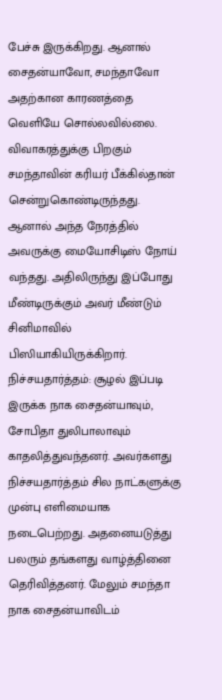பேச்சு இருக்கிறது. ஆனால் சைதன்யாவோ, சமந்தாவோ அதற்கான காரணத்தை வெளியே சொல்லவில்லை. விவாகரத்துக்கு பிறகும் சமந்தாவின் கரியர் பீக்கில்தான் சென்றுகொண்டிருந்தது. ஆனால் அந்த நேரத்தில் அவருக்கு மையோசிடிஸ் நோய் வந்தது. அதிலிருந்து இப்போது மீண்டிருக்கும் அவர் மீண்டும் சினிமாவில் பிஸியாகியிருக்கிறார்.
நிச்சயதார்த்தம்: சூழல் இப்படி இருக்க நாக சைதன்யாவும், சோபிதா துலிபாலாவும் காதலித்துவந்தனர். அவர்களது நிச்சயதார்த்தம் சில நாட்களுக்கு முன்பு எளிமையாக நடைபெற்றது. அதனையடுத்து பலரும் தங்களது வாழ்த்தினை தெரிவித்தனர். மேலும் சமந்தா நாக சைதன்யாவிடம்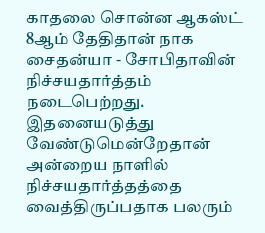காதலை சொன்ன ஆகஸ்ட் 8ஆம் தேதிதான் நாக சைதன்யா - சோபிதாவின் நிச்சயதார்த்தம் நடைபெற்றது. இதனையடுத்து வேண்டுமென்றேதான் அன்றைய நாளில் நிச்சயதார்த்தத்தை வைத்திருப்பதாக பலரும்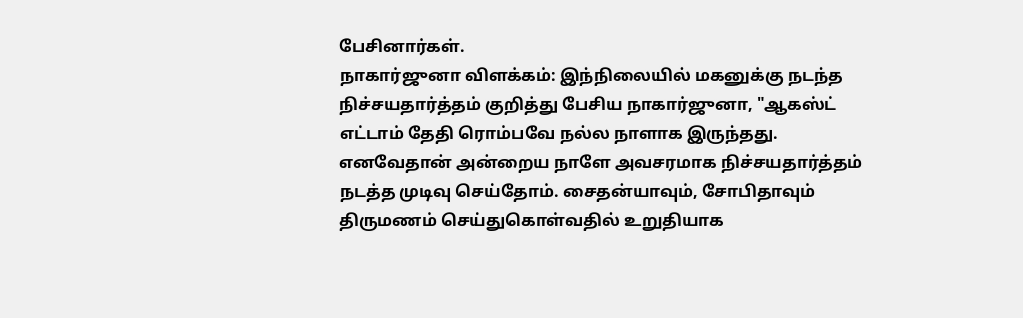பேசினார்கள்.
நாகார்ஜுனா விளக்கம்: இந்நிலையில் மகனுக்கு நடந்த நிச்சயதார்த்தம் குறித்து பேசிய நாகார்ஜுனா, "ஆகஸ்ட் எட்டாம் தேதி ரொம்பவே நல்ல நாளாக இருந்தது. எனவேதான் அன்றைய நாளே அவசரமாக நிச்சயதார்த்தம் நடத்த முடிவு செய்தோம். சைதன்யாவும், சோபிதாவும் திருமணம் செய்துகொள்வதில் உறுதியாக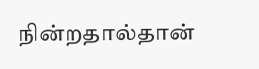நின்றதால்தான்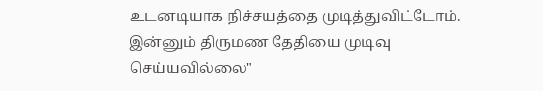உடனடியாக நிச்சயத்தை முடித்துவிட்டோம். இன்னும் திருமண தேதியை முடிவு செய்யவில்லை"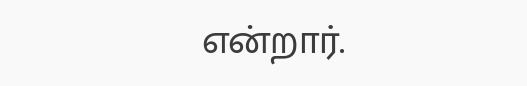என்றார்.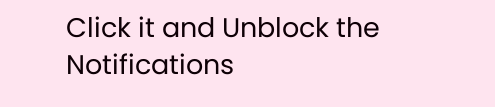Click it and Unblock the Notifications